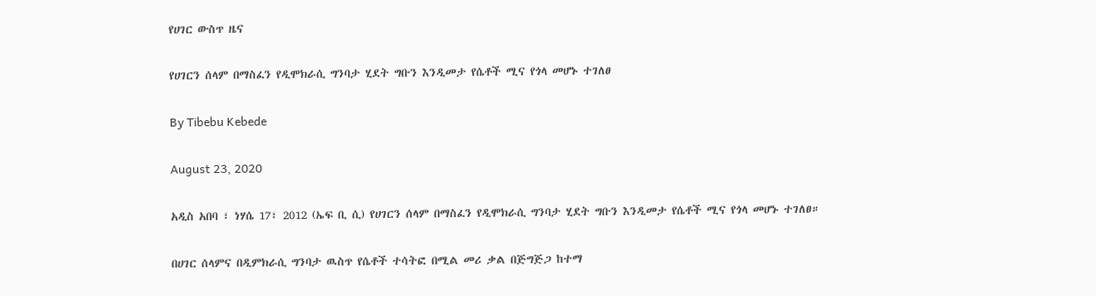የሀገር ውስጥ ዜና

የሀገርን ሰላም በማስፈን የዲሞክራሲ ግንባታ ሂደት ግቡን እንዲመታ የሴቶች ሚና የጎላ መሆኑ ተገለፀ

By Tibebu Kebede

August 23, 2020

አዲስ አበባ ፣ ነሃሴ 17፣ 2012 (ኤፍ ቢ ሲ) የሀገርን ሰላም በማስፈን የዲሞክራሲ ግንባታ ሂደት ግቡን እንዲመታ የሴቶች ሚና የጎላ መሆኑ ተገለፀ።

በሀገር ሰላምና በዲምክራሲ ግንባታ ዉስጥ የሴቶች ተሳትፎ በሚል መሪ ቃል በጅግጅጋ ከተማ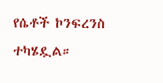የሴቶች ኮንፍረንስ ተካሄዷል።